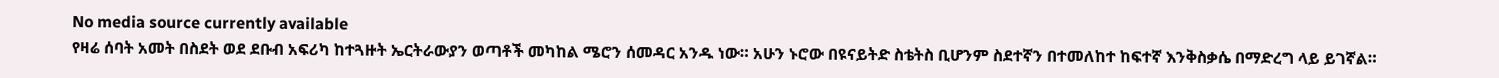No media source currently available
የዛሬ ሰባት አመት በስደት ወደ ደቡብ አፍሪካ ከተጓዙት ኤርትራውያን ወጣቶች መካከል ሜሮን ሰመዳር አንዱ ነው። አሁን ኑሮው በዩናይትድ ስቴትስ ቢሆንም ስደተኛን በተመለከተ ከፍተኛ እንቅስቃሴ በማድረግ ላይ ይገኛል።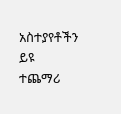አስተያየቶችን ይዩ
ተጨማሪ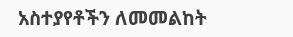አስተያየቶችን ለመመልከት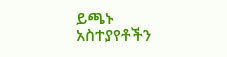ይጫኑ
አስተያየቶችን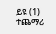ይዩ (1)
ተጨማሪ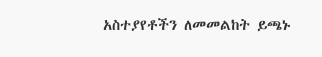አስተያየቶችን ለመመልከት ይጫኑ